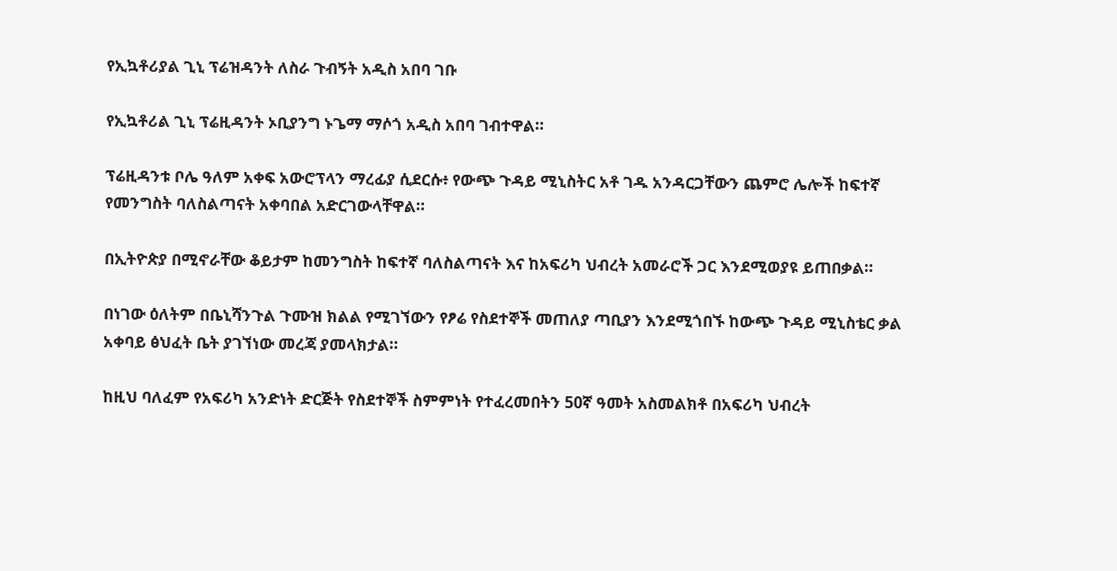የኢኳቶሪያል ጊኒ ፕሬዝዳንት ለስራ ጉብኝት አዲስ አበባ ገቡ

የኢኳቶሪል ጊኒ ፕሬዚዳንት ኦቢያንግ ኑጌማ ማሶጎ አዲስ አበባ ገብተዋል።

ፕሬዚዳንቱ ቦሌ ዓለም አቀፍ አውሮፕላን ማረፊያ ሲደርሱ፥ የውጭ ጉዳይ ሚኒስትር አቶ ገዱ አንዳርጋቸውን ጨምሮ ሌሎች ከፍተኛ የመንግስት ባለስልጣናት አቀባበል አድርገውላቸዋል።

በኢትዮጵያ በሚኖራቸው ቆይታም ከመንግስት ከፍተኛ ባለስልጣናት እና ከአፍሪካ ህብረት አመራሮች ጋር እንደሚወያዩ ይጠበቃል።

በነገው ዕለትም በቤኒሻንጉል ጉሙዝ ክልል የሚገኘውን የፆሬ የስደተኞች መጠለያ ጣቢያን እንደሚጎበኙ ከውጭ ጉዳይ ሚኒስቴር ቃል አቀባይ ፅህፈት ቤት ያገኘነው መረጃ ያመላክታል።

ከዚህ ባለፈም የአፍሪካ አንድነት ድርጅት የስደተኞች ስምምነት የተፈረመበትን 50ኛ ዓመት አስመልክቶ በአፍሪካ ህብረት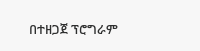በተዘጋጀ ፕሮግራም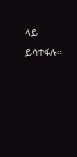ላይ ይሳተፋሉ።